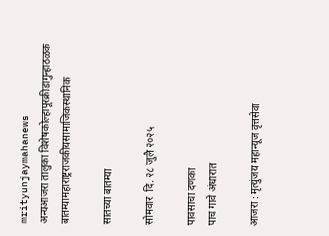mrityunjaymahanews
अन्यआजरा तालुका विशेषकोल्हापूरक्रीडागुन्हाठळक बातम्यामहाराष्ट्रराजकीयसामाजिकस्थानिक

सातच्या बातम्या

सोमवार  दि. २८ जुलै २०२५

पावसाचा दणका
पाच गावे अंधारात

आजरा : मृत्युंजय महान्यूज वृत्तसेवा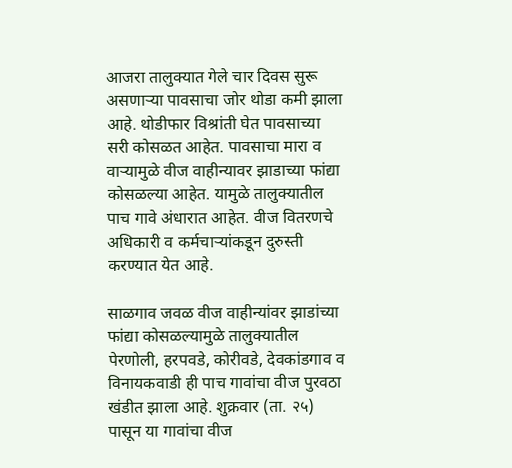आजरा तालुक्यात गेले चार दिवस सुरू असणाऱ्या पावसाचा जोर थोडा कमी झाला आहे. थोडीफार विश्रांती घेत पावसाच्या सरी कोसळत आहेत. पावसाचा मारा व वाऱ्यामुळे वीज वाहीन्यावर झाडाच्या फांद्या कोसळल्या आहेत. यामुळे तालुक्यातील पाच गावे अंधारात आहेत. वीज वितरणचे अधिकारी व कर्मचाऱ्यांकडून दुरुस्ती करण्यात येत आहे.

साळगाव जवळ वीज वाहीन्यांवर झाडांच्या फांद्या कोसळल्यामुळे तालुक्यातील पेरणोली, हरपवडे, कोरीवडे, देवकांडगाव व विनायकवाडी ही पाच गावांचा वीज पुरवठा खंडीत झाला आहे. शुक्रवार (ता. २५) पासून या गावांचा वीज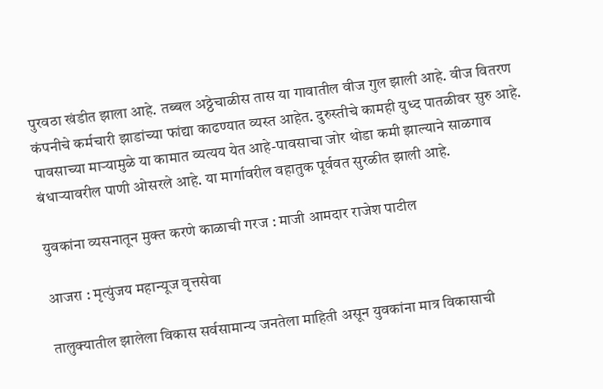पुरवठा खंडीत झाला आहे. तब्बल अठ्ठेचाळीस तास या गावातील वीज गुल झाली आहे. वीज वितरण कंपनीचे कर्मचारी झाडांच्या फांद्या काढण्यात व्यस्त आहेत. दुरुस्तीचे कामही युध्द पातळीवर सुरु आहे. पावसाच्या माऱ्यामु‌ळे या कामात व्यत्यय येत आहे-पावसाचा जोर थोडा कमी झाल्याने साळगाव बंधाऱ्यावरील पाणी ओसरले आहे. या मार्गावरील वहातु‌क पूर्ववत सुरळीत झाली आहे.

युवकांना व्यसनातून मुक्त करणे काळाची गरज : माजी आमदार राजेश पाटील

आजरा : मृत्युंजय महान्यूज वृत्तसेवा

तालुक्यातील झालेला विकास सर्वसामान्य जनतेला माहिती असून युवकांना मात्र विकासाची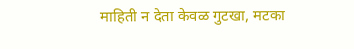माहिती न देता केवळ गुटखा, मटका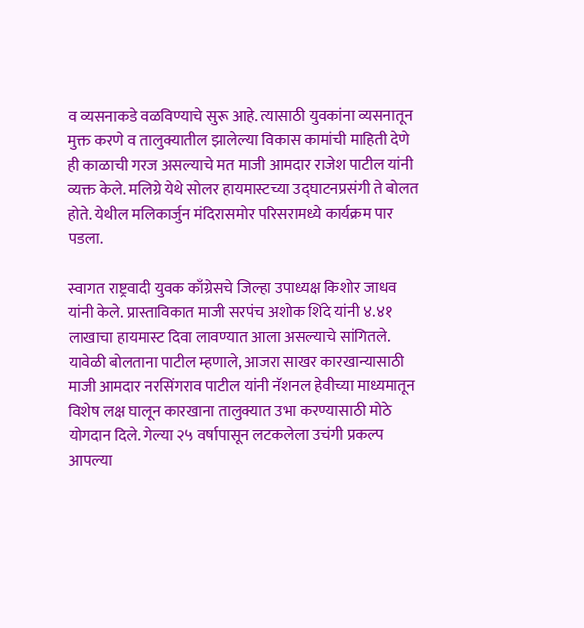व व्यसनाकडे वळविण्याचे सुरू आहे. त्यासाठी युवकांना व्यसनातून मुक्त करणे व तालुक्यातील झालेल्या विकास कामांची माहिती देणे ही काळाची गरज असल्याचे मत माजी आमदार राजेश पाटील यांनी व्यक्त केले. मलिग्रे येथे सोलर हायमास्टच्या उद्घाटनप्रसंगी ते बोलत होते. येथील मलिकार्जुन मंदिरासमोर परिसरामध्ये कार्यक्रम पार पडला.

स्वागत राष्ट्रवादी युवक काँग्रेसचे जिल्हा उपाध्यक्ष किशोर जाधव यांनी केले. प्रास्ताविकात माजी सरपंच अशोक शिंदे यांनी ४.४१ लाखाचा हायमास्ट दिवा लावण्यात आला असल्याचे सांगितले. यावेळी बोलताना पाटील म्हणाले, आजरा साखर कारखान्यासाठी माजी आमदार नरसिंगराव पाटील यांनी नॅशनल हेवीच्या माध्यमातून विशेष लक्ष घालून कारखाना तालुक्यात उभा करण्यासाठी मोठे योगदान दिले. गेल्या २५ वर्षापासून लटकलेला उचंगी प्रकल्प आपल्या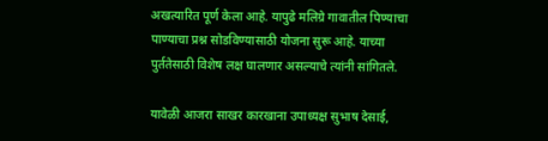अखत्यारित पूर्ण केला आहे. यापुढे मलिग्रे गावातील पिण्याचा पाण्याचा प्रश्न सोडविण्यासाठी योजना सुरू आहे. याच्या पुर्ततेसाठी विशेष लक्ष घालणार असल्याचे त्यांनी सांगितले.

यावेळी आजरा साखर कारखाना उपाध्यक्ष सुभाष देसाई,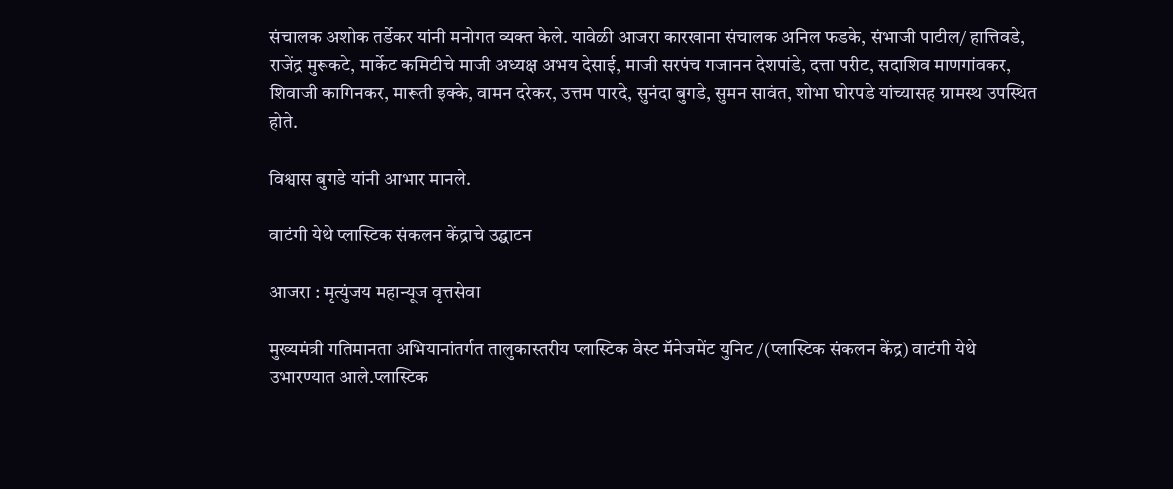संचालक अशोक तर्डेकर यांनी मनोगत व्यक्त केले. यावेळी आजरा कारखाना संचालक अनिल फडके, संभाजी पाटील/ हात्तिवडे, राजेंद्र मुरूकटे, मार्केट कमिटीचे माजी अध्यक्ष अभय देसाई, माजी सरपंच गजानन देशपांडे, दत्ता परीट, सदाशिव माणगांवकर, शिवाजी कागिनकर, मारूती इक्के, वामन दरेकर, उत्तम पारदे, सुनंदा बुगडे, सुमन सावंत, शोभा घोरपडे यांच्यासह ग्रामस्थ उपस्थित होते.

विश्वास बुगडे यांनी आभार मानले.

वाटंगी येथे प्लास्टिक संकलन केंद्राचे उद्घाटन

आजरा : मृत्युंजय महान्यूज वृत्तसेवा

मुख्यमंत्री गतिमानता अभियानांतर्गत तालुकास्तरीय प्लास्टिक वेस्ट मॅनेजमेंट युनिट /(प्लास्टिक संकलन केंद्र) वाटंगी येथे उभारण्यात आले.प्लास्टिक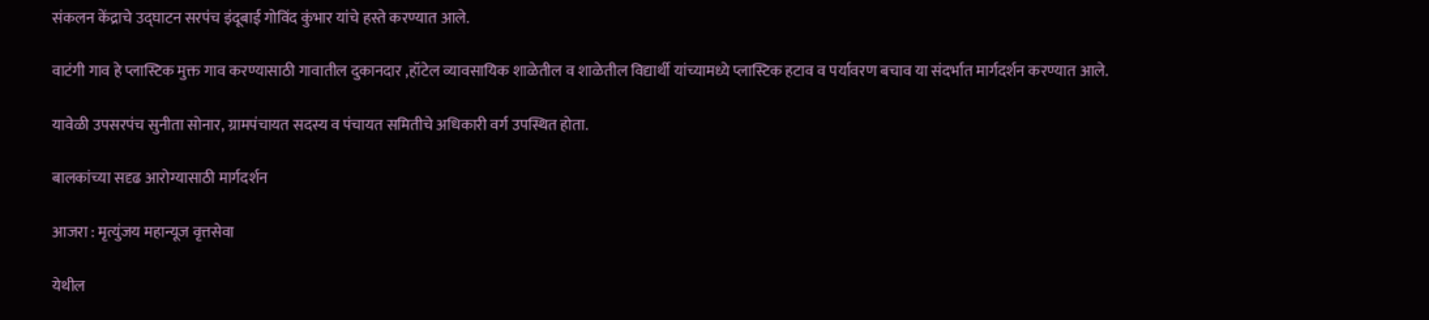संकलन केंद्राचे उद्घाटन सरपंच इंदूबाई गोविंद कुंभार यांचे हस्ते करण्यात आले.

वाटंगी गाव हे प्लास्टिक मुक्त गाव करण्यासाठी गावातील दुकानदार ,हॉटेल व्यावसायिक शाळेतील व शाळेतील विद्यार्थी यांच्यामध्ये प्लास्टिक हटाव व पर्यावरण बचाव या संदर्भात मार्गदर्शन करण्यात आले.

यावेळी उपसरपंच सुनीता सोनार, ग्रामपंचायत सदस्य व पंचायत समितीचे अधिकारी वर्ग उपस्थित होता.

बालकांच्या सदृढ आरोग्यासाठी मार्गदर्शन

आजरा : मृत्युंजय महान्यूज वृत्तसेवा

येथील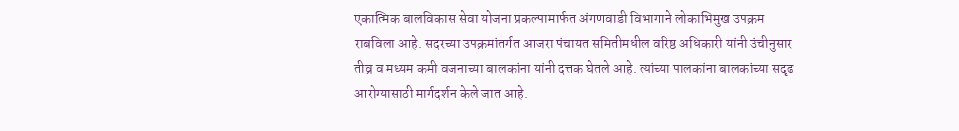एकात्मिक बालविकास सेवा योजना प्रकल्पामार्फत अंगणवाडी विभागाने लोकाभिमुख उपक्रम राबविला आहे. सदरच्या उपक्रमांतर्गत आजरा पंचायत समितीमधील वरिष्ठ अधिकारी यांनी उंचीनु‌सार तीव्र व मध्यम कमी वजनाच्या बालकांना यांनी दत्तक घेतले आहे. त्यांच्या पालकांना बालकांच्या सदृढ आरोग्यासाठी मार्गदर्शन केले जात आहे.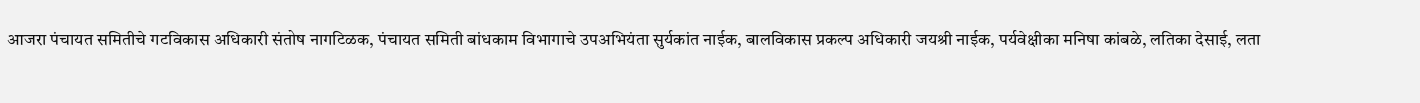आजरा पंचायत समितीचे गटविकास अधिकारी संतोष नागटिळक, पंचायत समिती बांधकाम विभागाचे उपअभियंता सुर्यकांत नाईक, बालविकास प्रकल्प अधिकारी जयश्री नाईक, पर्यवेक्षीका मनिषा कांबळे, लतिका देसाई, लता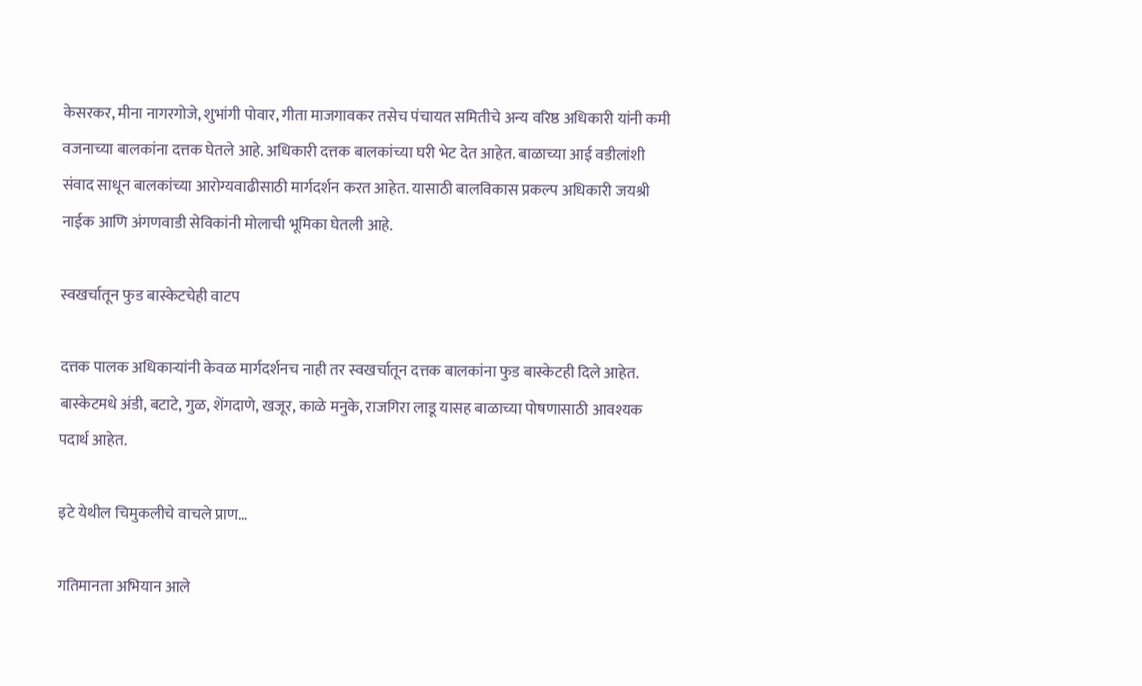केसरकर, मीना नागरगोजे, शुभांगी पोवार, गीता माजगावकर तसेच पंचायत समितीचे अन्य वरिष्ठ अधिकारी यांनी कमी वजनाच्या बालकांना दत्तक घेतले आहे. अधिकारी दत्तक बालकांच्या घरी भेट देत आहेत. बाळाच्या आई वडीलांशी संवाद साधून बालकांच्या आरोग्यवाढीसाठी मार्गदर्शन करत आहेत. यासाठी बालविकास प्रकल्प अधिकारी जयश्री नाईक आणि अंगणवाडी सेविकांनी मोलाची भूमिका घेतली आहे.

स्वखर्चातून फुड बास्केटचेही वाटप

दत्तक पालक अधिकाऱ्यांनी केवळ मार्गदर्शनच नाही तर स्वखर्चातून दत्तक बालकांना फुड बास्केटही दिले आहेत. बास्केटमधे अंडी, बटाटे, गुळ, शेंगदाणे, खजूर, काळे मनुके, राजगिरा लाडू यासह बाळाच्या पोषणासाठी आवश्यक पदार्थ आहेत.

इटे येथील चिमुकलीचे वाचले प्राण…

गतिमानता अभियान आले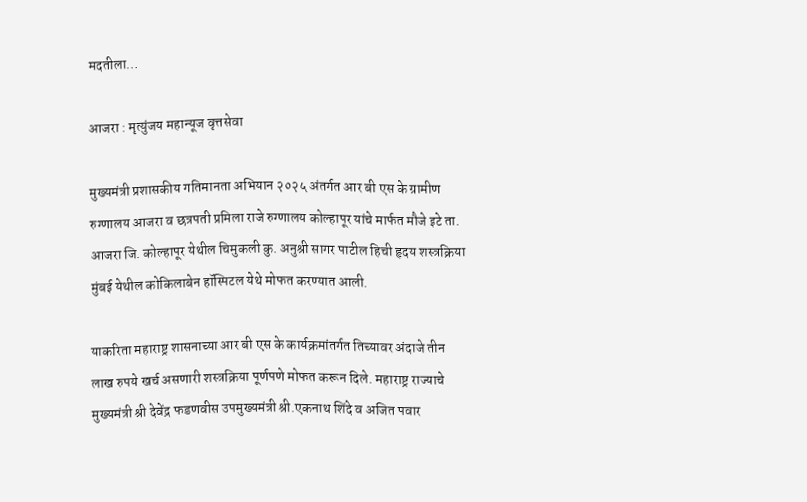मदतीला…

आजरा : मृत्युंजय महान्यूज वृत्तसेवा

मुख्यमंत्री प्रशासकीय गतिमानता अभियान २०२५ अंतर्गत आर बी एस के ग्रामीण रुग्णालय आजरा व छत्रपती प्रमिला राजे रुग्णालय कोल्हापूर यांचे मार्फत मौजे इटे ता. आजरा जि. कोल्हापूर येथील चिमुकली कु. अनुश्री सागर पाटील हिची हृदय शस्त्रक्रिया मुंबई येथील कोकिलाबेन हॉस्पिटल येथे मोफत करण्यात आली.

याकरिता महाराष्ट्र शासनाच्या आर बी एस के कार्यक्रमांतर्गत तिच्यावर अंदाजे तीन लाख रुपये खर्च असणारी शस्त्रक्रिया पूर्णपणे मोफत करून दिले. महाराष्ट्र राज्याचे मुख्यमंत्री श्री देवेंद्र फडणवीस उपमुख्यमंत्री श्री.एकनाथ शिंदे व अजित पवार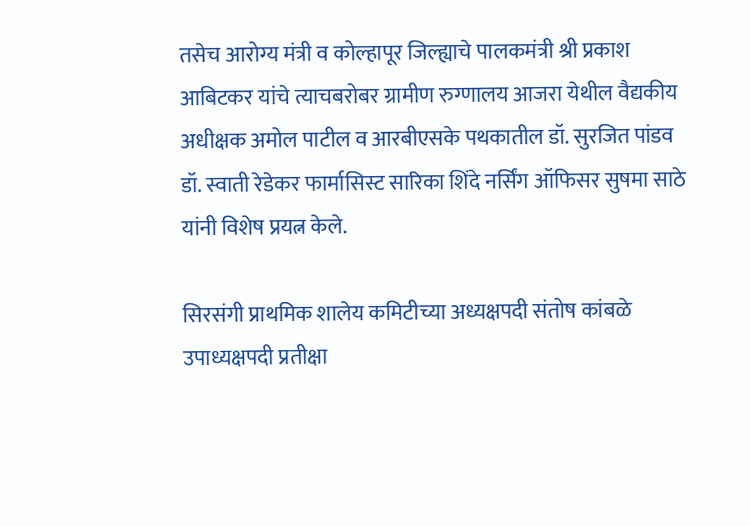तसेच आरोग्य मंत्री व कोल्हापूर जिल्ह्याचे पालकमंत्री श्री प्रकाश आबिटकर यांचे त्याचबरोबर ग्रामीण रुग्णालय आजरा येथील वैद्यकीय अधीक्षक अमोल पाटील व आरबीएसके पथकातील डॉ. सुरजित पांडव डॉ. स्वाती रेडेकर फार्मासिस्ट सारिका शिंदे नर्सिंग ऑफिसर सुषमा साठे यांनी विशेष प्रयत्न केले.

सिरसंगी प्राथमिक शालेय कमिटीच्या अध्यक्षपदी संतोष कांबळे
उपाध्यक्षपदी प्रतीक्षा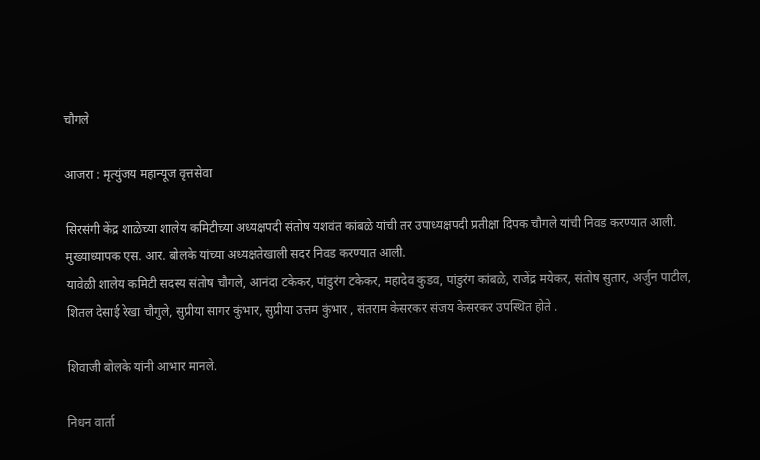चौगले

आजरा : मृत्युंजय महान्यूज वृत्तसेवा

सिरसंगी केंद्र शाळेच्या शालेय कमिटीच्या अध्यक्षपदी संतोष यशवंत कांबळे यांची तर उपाध्यक्षपदी प्रतीक्षा दिपक चौगले यांची निवड करण्यात आली.
मुख्याध्यापक एस. आर. बोलके यांच्या अध्यक्षतेखाली सदर निवड करण्यात आली.
यावेळी शालेय कमिटी सदस्य संतोष चौगले, आनंदा टकेकर, पांडुरंग टकेकर, महादेव कुडव, पांडुरंग कांबळे, राजेंद्र मयेकर, संतोष सुतार, अर्जुन पाटील, शितल देसाई रेखा चौगुले, सुप्रीया सागर कुंभार, सुप्रीया उत्तम कुंभार , संतराम केसरकर संजय केसरकर उपस्थित होते .

शिवाजी बोलके यांनी आभार मानले.

निधन वार्ता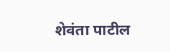शेवंता पाटील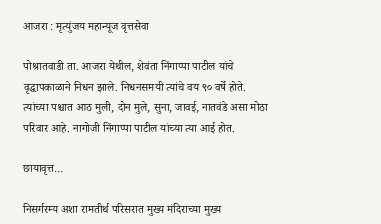आजरा : मृत्युंजय महान्यूज वृत्तसेवा

पोश्रातवाडी ता. आजरा येथील, शेवंता निंगाप्पा पाटील यांचे वृद्धापकाळाने निधन झाले. निधनसमयी त्यांचे वय ९० वर्षे होते.
त्यांच्या पश्चात आठ मुली, दोन मुले, सुना, जावई, नातवंडे असा मोठा परिवार आहे. नागोजी निंगाप्पा पाटील यांच्या त्या आई होत.

छायावृत्त…

निसर्गरम्य अशा रामतीर्थ परिसरात मुख्य मंदिराच्या मुख्य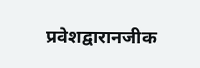प्रवेशद्वारानजीक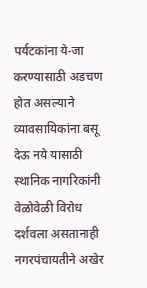पर्यटकांना ये-जा करण्यासाठी अडचण होत असल्याने व्यावसायिकांना बसू देऊ नये यासाठी स्थानिक नागरिकांनी वेळोवेळी विरोध दर्शवला असतानाही नगरपंचायतीने अखेर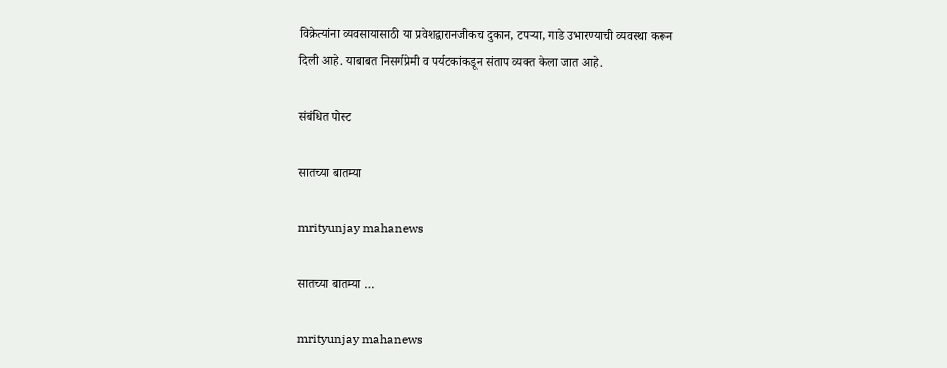विक्रेत्यांना व्यवसायासाठी या प्रवेशद्वारानजीकच दुकान, टपऱ्या, गाडे उभारण्याची व्यवस्था करून दिली आहे. याबाबत निसर्गप्रेमी व पर्यटकांकडून संताप व्यक्त केला जात आहे.

संबंधित पोस्ट

सातच्या बातम्या

mrityunjay mahanews

सातच्या बातम्या …

mrityunjay mahanews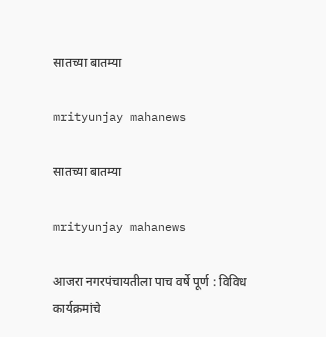सातच्या बातम्या

mrityunjay mahanews

सातच्या बातम्या

mrityunjay mahanews

आजरा नगरपंचायतीला पाच वर्षे पूर्ण : विविध कार्यक्रमांचे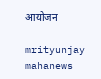आयोजन

mrityunjay mahanews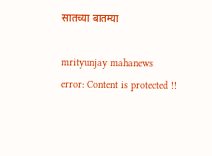सातच्या बातम्या

mrityunjay mahanews
error: Content is protected !!